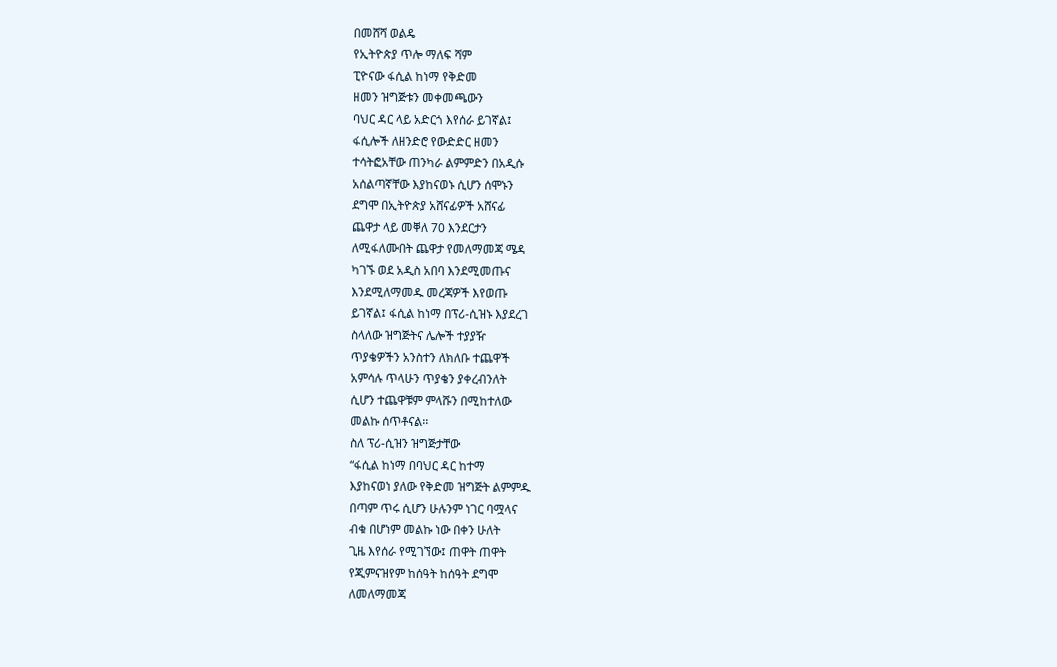በመሸሻ ወልዴ
የኢትዮጵያ ጥሎ ማለፍ ሻም
ፒዮናው ፋሲል ከነማ የቅድመ
ዘመን ዝግጅቱን መቀመጫውን
ባህር ዳር ላይ አድርጎ እየሰራ ይገኛል፤
ፋሲሎች ለዘንድሮ የውድድር ዘመን
ተሳትፎአቸው ጠንካራ ልምምድን በአዲሱ
አሰልጣኛቸው እያከናወኑ ሲሆን ሰሞኑን
ደግሞ በኢትዮጵያ አሸናፊዎች አሸናፊ
ጨዋታ ላይ መቐለ 70 እንደርታን
ለሚፋለሙበት ጨዋታ የመለማመጃ ሜዳ
ካገኙ ወደ አዲስ አበባ እንደሚመጡና
እንደሚለማመዱ መረጃዎች እየወጡ
ይገኛል፤ ፋሲል ከነማ በፕሪ-ሲዝኑ እያደረገ
ስላለው ዝግጅትና ሌሎች ተያያዥ
ጥያቄዎችን አንስተን ለክለቡ ተጨዋች
አምሳሉ ጥላሁን ጥያቄን ያቀረብንለት
ሲሆን ተጨዋቹም ምላሹን በሚከተለው
መልኩ ሰጥቶናል፡፡
ስለ ፕሪ-ሲዝን ዝግጅታቸው
“ፋሲል ከነማ በባህር ዳር ከተማ
እያከናወነ ያለው የቅድመ ዝግጅት ልምምዱ
በጣም ጥሩ ሲሆን ሁሉንም ነገር ባሟላና
ብቁ በሆነም መልኩ ነው በቀን ሁለት
ጊዜ እየሰራ የሚገኘው፤ ጠዋት ጠዋት
የጂምናዝየም ከሰዓት ከሰዓት ደግሞ
ለመለማመጃ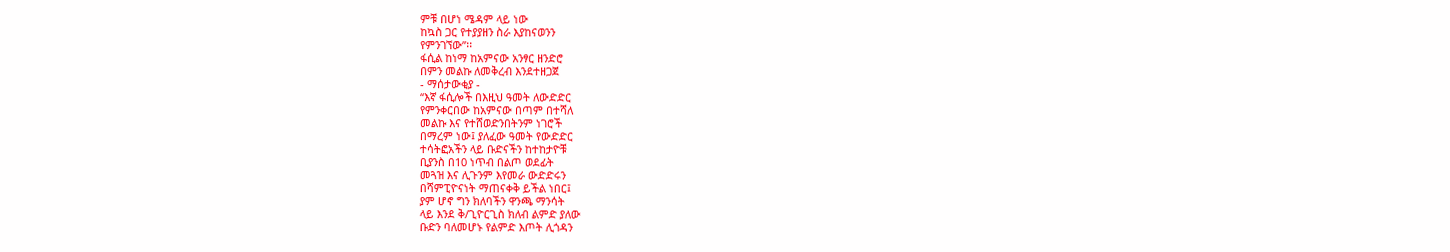ምቹ በሆነ ሜዳም ላይ ነው
ከኳስ ጋር የተያያዘን ስራ እያከናወንን
የምንገኘው”፡፡
ፋሲል ከነማ ከአምናው አንፃር ዘንድሮ
በምን መልኩ ለመቅረብ እንደተዘጋጀ
- ማሰታውቂያ -
“እኛ ፋሲሎች በእዚህ ዓመት ለውድድር
የምንቀርበው ከአምናው በጣም በተሻለ
መልኩ እና የተሸወድንበትንም ነገሮች
በማረም ነው፤ ያለፈው ዓመት የውድድር
ተሳትፎአችን ላይ ቡድናችን ከተከታዮቹ
ቢያንስ በ10 ነጥብ በልጦ ወደፊት
መጓዝ እና ሊጉንም እየመራ ውድድሩን
በሻምፒዮናነት ማጠናቀቅ ይችል ነበር፤
ያም ሆኖ ግን ክለባችን ዋንጫ ማንሳት
ላይ እንደ ቅ/ጊዮርጊስ ክለብ ልምድ ያለው
ቡድን ባለመሆኑ የልምድ እጦት ሊጎዳን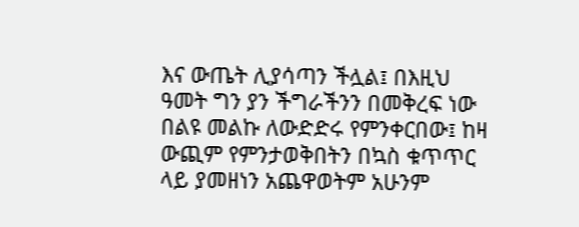እና ውጤት ሊያሳጣን ችሏል፤ በእዚህ
ዓመት ግን ያን ችግራችንን በመቅረፍ ነው
በልዩ መልኩ ለውድድሩ የምንቀርበው፤ ከዛ
ውጪም የምንታወቅበትን በኳስ ቁጥጥር
ላይ ያመዘነን አጨዋወትም አሁንም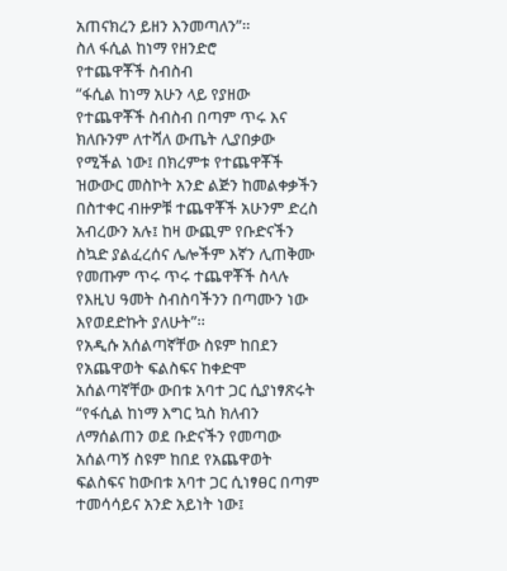አጠናክረን ይዘን እንመጣለን”፡፡
ስለ ፋሲል ከነማ የዘንድሮ
የተጨዋቾች ስብስብ
“ፋሲል ከነማ አሁን ላይ የያዘው
የተጨዋቾች ስብስብ በጣም ጥሩ እና
ክለቡንም ለተሻለ ውጤት ሊያበቃው
የሚችል ነው፤ በክረምቱ የተጨዋቾች
ዝውውር መስኮት አንድ ልጅን ከመልቀቃችን
በስተቀር ብዙዎቹ ተጨዋቾች አሁንም ድረስ
አብረውን አሉ፤ ከዛ ውጪም የቡድናችን
ስኳድ ያልፈረሰና ሌሎችም እኛን ሊጠቅሙ
የመጡም ጥሩ ጥሩ ተጨዋቾች ስላሉ
የእዚህ ዓመት ስብስባችንን በጣሙን ነው
እየወደድኩት ያለሁት”፡፡
የአዲሱ አሰልጣኛቸው ስዩም ከበደን
የአጨዋወት ፍልስፍና ከቀድሞ
አሰልጣኛቸው ውበቱ አባተ ጋር ሲያነፃጽሩት
“የፋሲል ከነማ እግር ኳስ ክለብን
ለማሰልጠን ወደ ቡድናችን የመጣው
አሰልጣኝ ስዩም ከበደ የአጨዋወት
ፍልስፍና ከውበቱ አባተ ጋር ሲነፃፀር በጣም
ተመሳሳይና አንድ አይነት ነው፤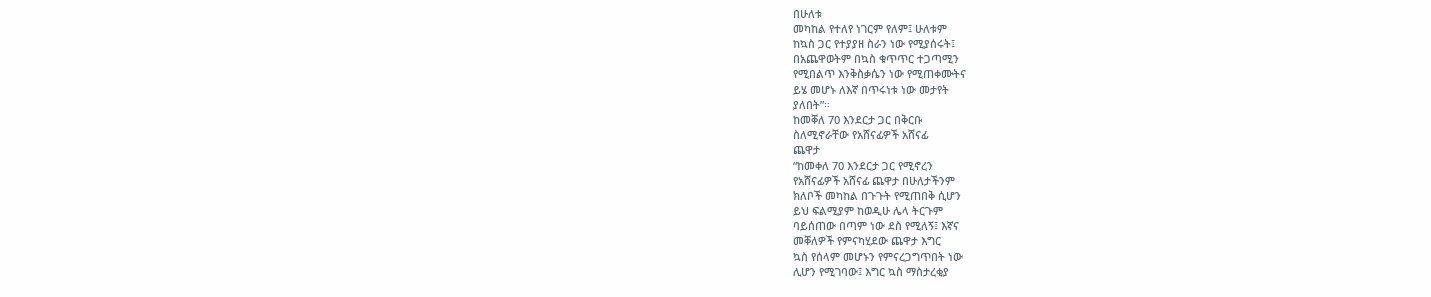በሁለቱ
መካከል የተለየ ነገርም የለም፤ ሁለቱም
ከኳስ ጋር የተያያዘ ስራን ነው የሚያሰሩት፤
በአጨዋወትም በኳስ ቁጥጥር ተጋጣሚን
የሚበልጥ እንቅስቃሴን ነው የሚጠቀሙትና
ይሄ መሆኑ ለእኛ በጥሩነቱ ነው መታየት
ያለበት”፡፡
ከመቐለ 70 እንደርታ ጋር በቅርቡ
ስለሚኖራቸው የአሸናፊዎች አሸናፊ
ጨዋታ
“ከመቀለ 70 እንደርታ ጋር የሚኖረን
የአሸናፊዎች አሸናፊ ጨዋታ በሁለታችንም
ክለቦች መካከል በጉጉት የሚጠበቅ ሲሆን
ይህ ፍልሚያም ከወዲሁ ሌላ ትርጉም
ባይሰጠው በጣም ነው ደስ የሚለኝ፤ እኛና
መቐለዎች የምናካሂደው ጨዋታ እግር
ኳስ የሰላም መሆኑን የምናረጋግጥበት ነው
ሊሆን የሚገባው፤ እግር ኳስ ማስታረቂያ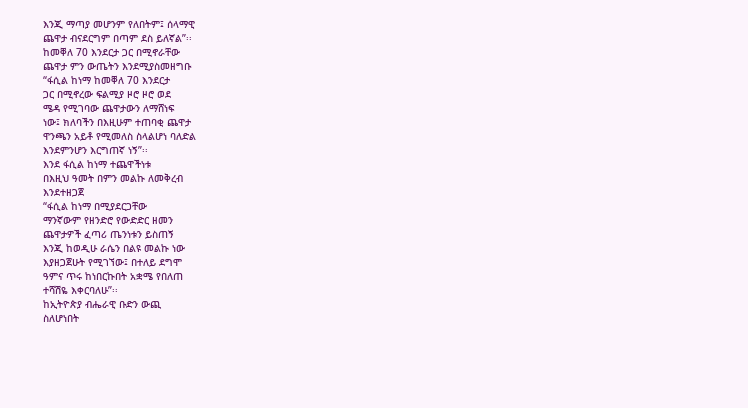እንጂ ማጣያ መሆንም የለበትም፤ ሰላማዊ
ጨዋታ ብናደርግም በጣም ደስ ይለኛል”፡፡
ከመቐለ 70 እንደርታ ጋር በሚኖራቸው
ጨዋታ ምን ውጤትን እንደሚያስመዘግቡ
“ፋሲል ከነማ ከመቐለ 70 እንደርታ
ጋር በሚኖረው ፍልሚያ ዞሮ ዞሮ ወደ
ሜዳ የሚገባው ጨዋታውን ለማሸነፍ
ነው፤ ክለባችን በእዚሁም ተጠባቂ ጨዋታ
ዋንጫን አይቶ የሚመለስ ስላልሆነ ባለድል
እንደምንሆን እርግጠኛ ነኝ”፡፡
እንደ ፋሲል ከነማ ተጨዋችነቱ
በእዚህ ዓመት በምን መልኩ ለመቅረብ
እንደተዘጋጀ
“ፋሲል ከነማ በሚያደርጋቸው
ማንኛውም የዘንድሮ የውድድር ዘመን
ጨዋታዎች ፈጣሪ ጤንነቱን ይስጠኝ
እንጂ ከወዲሁ ራሴን በልዩ መልኩ ነው
እያዘጋጀሁት የሚገኘው፤ በተለይ ደግሞ
ዓምና ጥሩ ከነበርኩበት አቋሜ የበለጠ
ተሻሽዬ እቀርባለሁ”፡፡
ከኢትዮጵያ ብሔራዊ ቡድን ውጪ
ስለሆነበት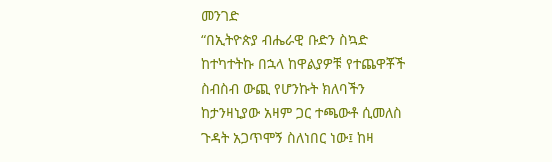መንገድ
“በኢትዮጵያ ብሔራዊ ቡድን ስኳድ
ከተካተትኩ በኋላ ከዋልያዎቹ የተጨዋቾች
ስብስብ ውጪ የሆንኩት ክለባችን
ከታንዛኒያው አዛም ጋር ተጫውቶ ሲመለስ
ጉዳት አጋጥሞኝ ስለነበር ነው፤ ከዛ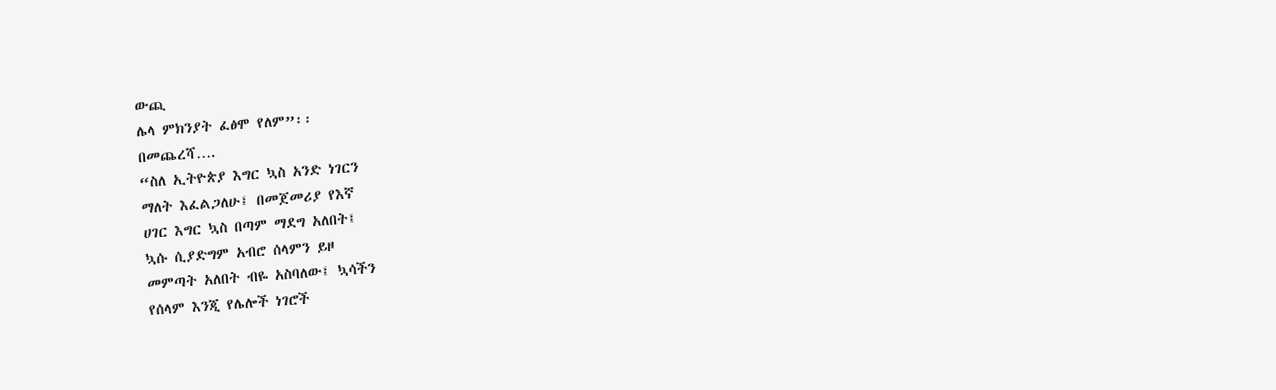ውጪ
ሌላ ምክንያት ፈፅሞ የለም”፡፡
በመጨረሻ….
“ስለ ኢትዮጵያ እግር ኳስ አንድ ነገርን
ማለት እፈልጋለሁ፤ በመጀመሪያ የእኛ
ሀገር እግር ኳስ በጣም ማደግ አለበት፤
ኳሱ ሲያድግም አብሮ ሰላምን ይዞ
መምጣት አለበት ብዬ አስባለው፤ ኳሳችን
የሰላም እንጂ የሌሎች ነገሮች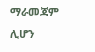ማራመጃም
ሊሆን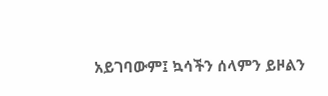አይገባውም፤ ኳሳችን ሰላምን ይዞልን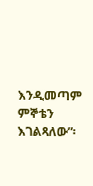እንዲመጣም ምኞቴን እገልጻለው”፡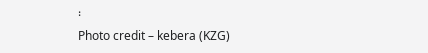፡
Photo credit – kebera (KZG)